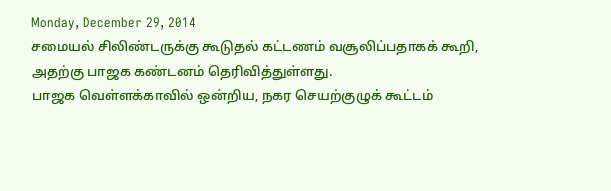Monday, December 29, 2014
சமையல் சிலிண்டருக்கு கூடுதல் கட்டணம் வசூலிப்பதாகக் கூறி, அதற்கு பாஜக கண்டனம் தெரிவித்துள்ளது.
பாஜக வெள்ளக்காவில் ஒன்றிய, நகர செயற்குழுக் கூட்டம்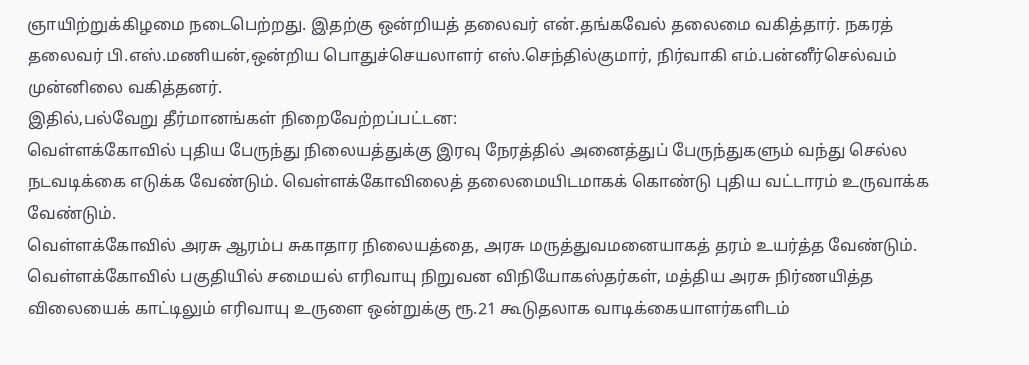ஞாயிற்றுக்கிழமை நடைபெற்றது. இதற்கு ஒன்றியத் தலைவர் என்.தங்கவேல் தலைமை வகித்தார். நகரத் தலைவர் பி.எஸ்.மணியன்,ஒன்றிய பொதுச்செயலாளர் எஸ்.செந்தில்குமார், நிர்வாகி எம்.பன்னீர்செல்வம் முன்னிலை வகித்தனர்.
இதில்,பல்வேறு தீர்மானங்கள் நிறைவேற்றப்பட்டன:
வெள்ளக்கோவில் புதிய பேருந்து நிலையத்துக்கு இரவு நேரத்தில் அனைத்துப் பேருந்துகளும் வந்து செல்ல நடவடிக்கை எடுக்க வேண்டும். வெள்ளக்கோவிலைத் தலைமையிடமாகக் கொண்டு புதிய வட்டாரம் உருவாக்க வேண்டும்.
வெள்ளக்கோவில் அரசு ஆரம்ப சுகாதார நிலையத்தை, அரசு மருத்துவமனையாகத் தரம் உயர்த்த வேண்டும். வெள்ளக்கோவில் பகுதியில் சமையல் எரிவாயு நிறுவன விநியோகஸ்தர்கள், மத்திய அரசு நிர்ணயித்த விலையைக் காட்டிலும் எரிவாயு உருளை ஒன்றுக்கு ரூ.21 கூடுதலாக வாடிக்கையாளர்களிடம்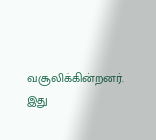வசூலிக்கின்றனர்.
இது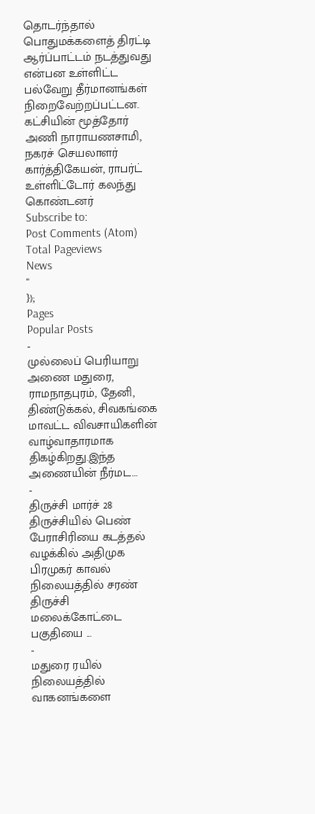தொடர்ந்தால் பொதுமக்களைத் திரட்டி ஆர்ப்பாட்டம் நடத்துவது என்பன உள்ளிட்ட பல்வேறு தீர்மானங்கள் நிறைவேற்றப்பட்டன. கட்சியின் மூத்தோர் அணி நாராயணசாமி, நகரச் செயலாளர் கார்த்திகேயன், ராபர்ட் உள்ளிட்டோர் கலந்து கொண்டனர்
Subscribe to:
Post Comments (Atom)
Total Pageviews
News
"
});
Pages
Popular Posts
-
முல்லைப் பெரியாறு அணை மதுரை, ராமநாதபுரம், தேனி, திண்டுக்கல், சிவகங்கை மாவட்ட விவசாயிகளின் வாழ்வாதாரமாக திகழ்கிறது.இந்த அணையின் நீர்மட...
-
திருச்சி மார்ச் 28 திருச்சியில் பெண் பேராசிரியை கடத்தல் வழக்கில் அதிமுக பிரமுகர் காவல் நிலையத்தில் சரண் திருச்சி மலைக்கோட்டை பகுதியை ...
-
மதுரை ரயில் நிலையத்தில் வாகனங்களை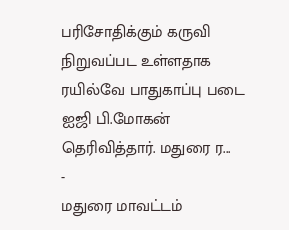பரிசோதிக்கும் கருவி நிறுவப்பட உள்ளதாக ரயில்வே பாதுகாப்பு படை ஐஜி பி.மோகன் தெரிவித்தார். மதுரை ர...
-
மதுரை மாவட்டம்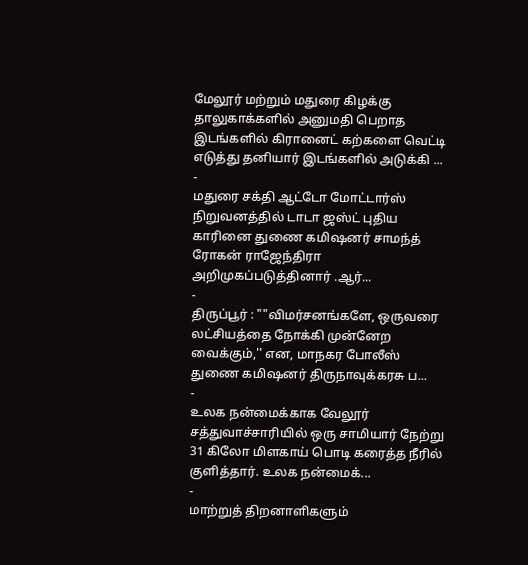மேலூர் மற்றும் மதுரை கிழக்கு தாலுகாக்களில் அனுமதி பெறாத இடங்களில் கிரானைட் கற்களை வெட்டி எடுத்து தனியார் இடங்களில் அடுக்கி ...
-
மதுரை சக்தி ஆட்டோ மோட்டார்ஸ் நிறுவனத்தில் டாடா ஜஸ்ட் புதிய காரினை துணை கமிஷனர் சாமந்த் ரோகன் ராஜேந்திரா அறிமுகப்படுத்தினார் .ஆர்...
-
திருப்பூர் : ""விமர்சனங்களே, ஒருவரை லட்சியத்தை நோக்கி முன்னேற வைக்கும்,'' என, மாநகர போலீஸ் துணை கமிஷனர் திருநாவுக்கரசு ப...
-
உலக நன்மைக்காக வேலூர் சத்துவாச்சாரியில் ஒரு சாமியார் நேற்று 31 கிலோ மிளகாய் பொடி கரைத்த நீரில் குளித்தார். உலக நன்மைக்...
-
மாற்றுத் திறனாளிகளும்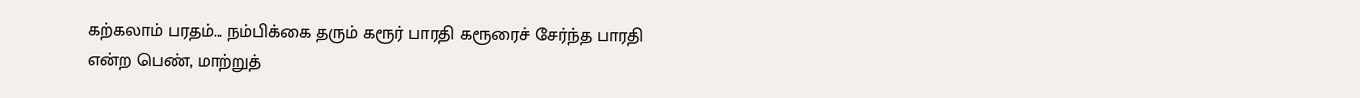கற்கலாம் பரதம்... நம்பிக்கை தரும் கரூர் பாரதி கரூரைச் சேர்ந்த பாரதி என்ற பெண், மாற்றுத்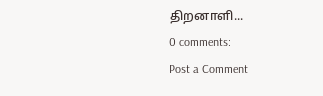திறனாளி...
0 comments:
Post a Comment